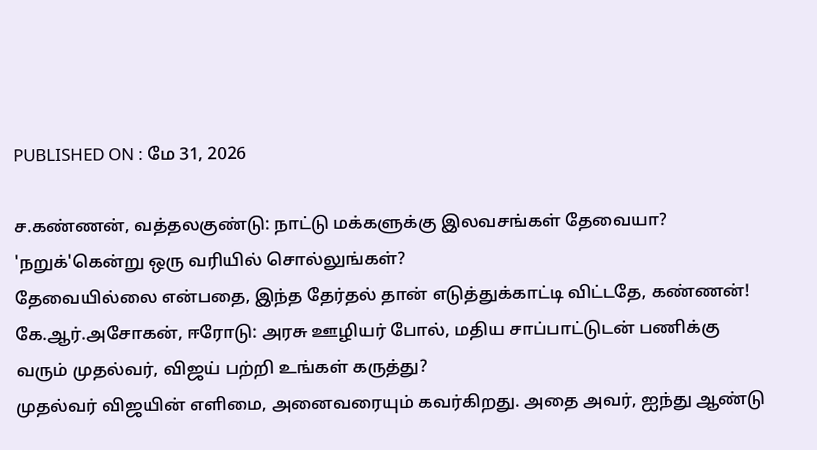PUBLISHED ON : மே 31, 2026

ச.கண்ணன், வத்தலகுண்டு: நாட்டு மக்களுக்கு இலவசங்கள் தேவையா? 'நறுக்'கென்று ஒரு வரியில் சொல்லுங்கள்?
தேவையில்லை என்பதை, இந்த தேர்தல் தான் எடுத்துக்காட்டி விட்டதே, கண்ணன்!
கே.ஆர்.அசோகன், ஈரோடு: அரசு ஊழியர் போல், மதிய சாப்பாட்டுடன் பணிக்கு வரும் முதல்வர், விஜய் பற்றி உங்கள் கருத்து?
முதல்வர் விஜயின் எளிமை, அனைவரையும் கவர்கிறது. அதை அவர், ஐந்து ஆண்டு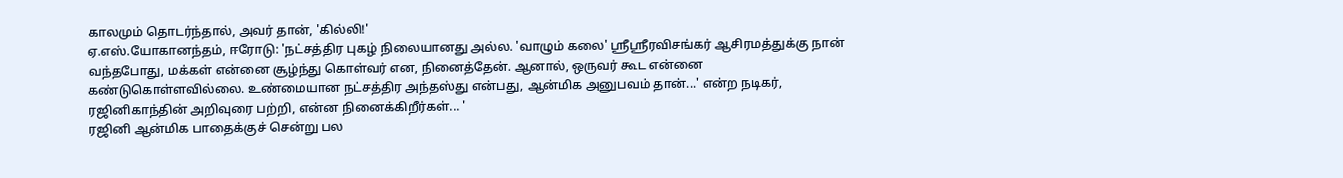காலமும் தொடர்ந்தால், அவர் தான், 'கில்லி!'
ஏ.எஸ்.யோகானந்தம், ஈரோடு: 'நட்சத்திர புகழ் நிலையானது அல்ல. 'வாழும் கலை' ஸ்ரீஸ்ரீரவிசங்கர் ஆசிரமத்துக்கு நான் வந்தபோது, மக்கள் என்னை சூழ்ந்து கொள்வர் என, நினைத்தேன். ஆனால், ஒருவர் கூட என்னை கண்டுகொள்ளவில்லை. உண்மையான நட்சத்திர அந்தஸ்து என்பது, ஆன்மிக அனுபவம் தான்...' என்ற நடிகர், ரஜினிகாந்தின் அறிவுரை பற்றி, என்ன நினைக்கிறீர்கள்... '
ரஜினி ஆன்மிக பாதைக்குச் சென்று பல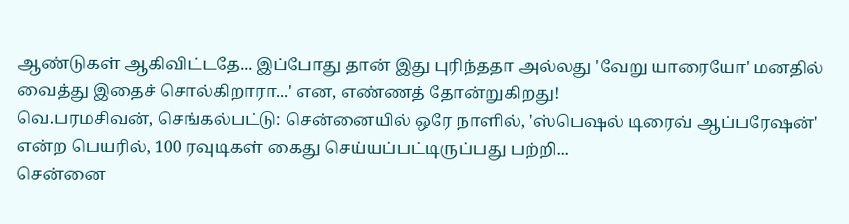ஆண்டுகள் ஆகிவிட்டதே... இப்போது தான் இது புரிந்ததா அல்லது 'வேறு யாரையோ' மனதில் வைத்து இதைச் சொல்கிறாரா...' என, எண்ணத் தோன்றுகிறது!
வெ.பரமசிவன், செங்கல்பட்டு: சென்னையில் ஒரே நாளில், 'ஸ்பெஷல் டிரைவ் ஆப்பரேஷன்' என்ற பெயரில், 100 ரவுடிகள் கைது செய்யப்பட்டிருப்பது பற்றி...
சென்னை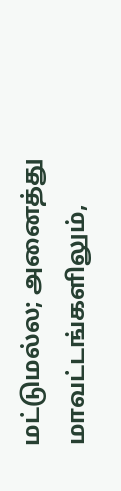மட்டுமல்ல; அனைத்து மாவட்டங்களிலும்,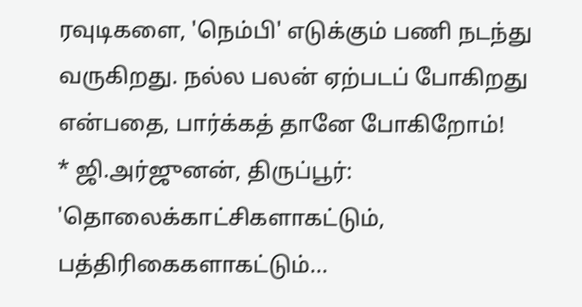ரவுடிகளை, 'நெம்பி' எடுக்கும் பணி நடந்து வருகிறது. நல்ல பலன் ஏற்படப் போகிறது என்பதை, பார்க்கத் தானே போகிறோம்!
* ஜி.அர்ஜுனன், திருப்பூர்: 'தொலைக்காட்சிகளாகட்டும், பத்திரிகைகளாகட்டும்...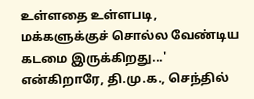உள்ளதை உள்ளபடி, மக்களுக்குச் சொல்ல வேண்டிய கடமை இருக்கிறது...' என்கிறாரே, தி.மு.க., செந்தில்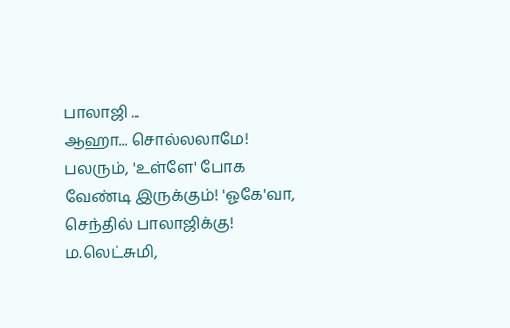பாலாஜி ...
ஆஹா... சொல்லலாமே! பலரும், 'உள்ளே' போக வேண்டி இருக்கும்! 'ஓகே'வா, செந்தில் பாலாஜிக்கு!
ம.லெட்சுமி,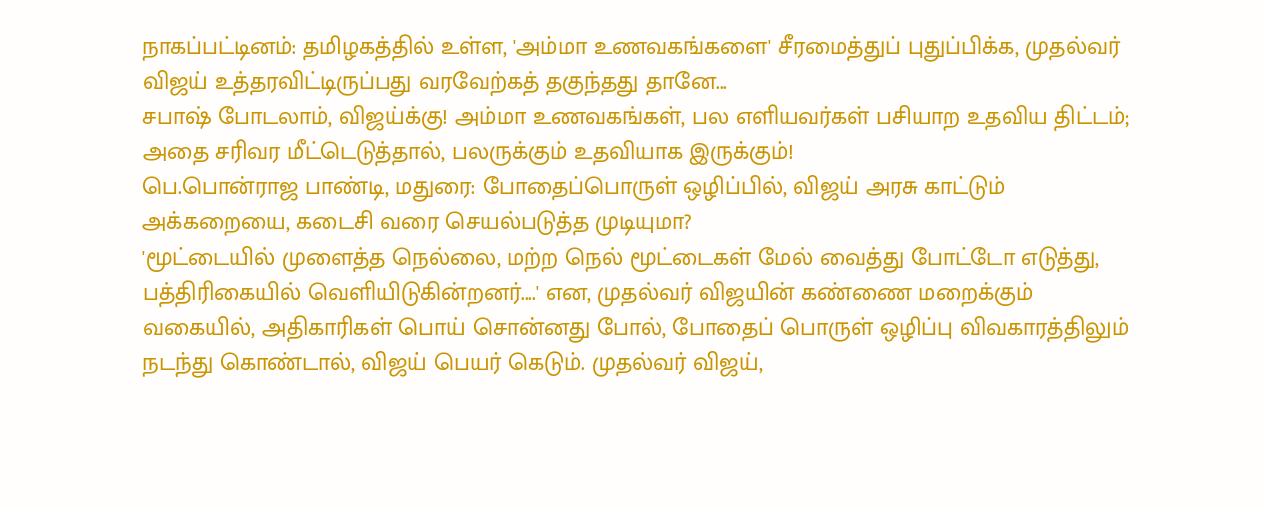நாகப்பட்டினம்: தமிழகத்தில் உள்ள, 'அம்மா உணவகங்களை' சீரமைத்துப் புதுப்பிக்க, முதல்வர் விஜய் உத்தரவிட்டிருப்பது வரவேற்கத் தகுந்தது தானே...
சபாஷ் போடலாம், விஜய்க்கு! அம்மா உணவகங்கள், பல எளியவர்கள் பசியாற உதவிய திட்டம்; அதை சரிவர மீட்டெடுத்தால், பலருக்கும் உதவியாக இருக்கும்!
பெ.பொன்ராஜ பாண்டி, மதுரை: போதைப்பொருள் ஒழிப்பில், விஜய் அரசு காட்டும் அக்கறையை, கடைசி வரை செயல்படுத்த முடியுமா?
'மூட்டையில் முளைத்த நெல்லை, மற்ற நெல் மூட்டைகள் மேல் வைத்து போட்டோ எடுத்து, பத்திரிகையில் வெளியிடுகின்றனர்....' என, முதல்வர் விஜயின் கண்ணை மறைக்கும் வகையில், அதிகாரிகள் பொய் சொன்னது போல், போதைப் பொருள் ஒழிப்பு விவகாரத்திலும் நடந்து கொண்டால், விஜய் பெயர் கெடும். முதல்வர் விஜய்,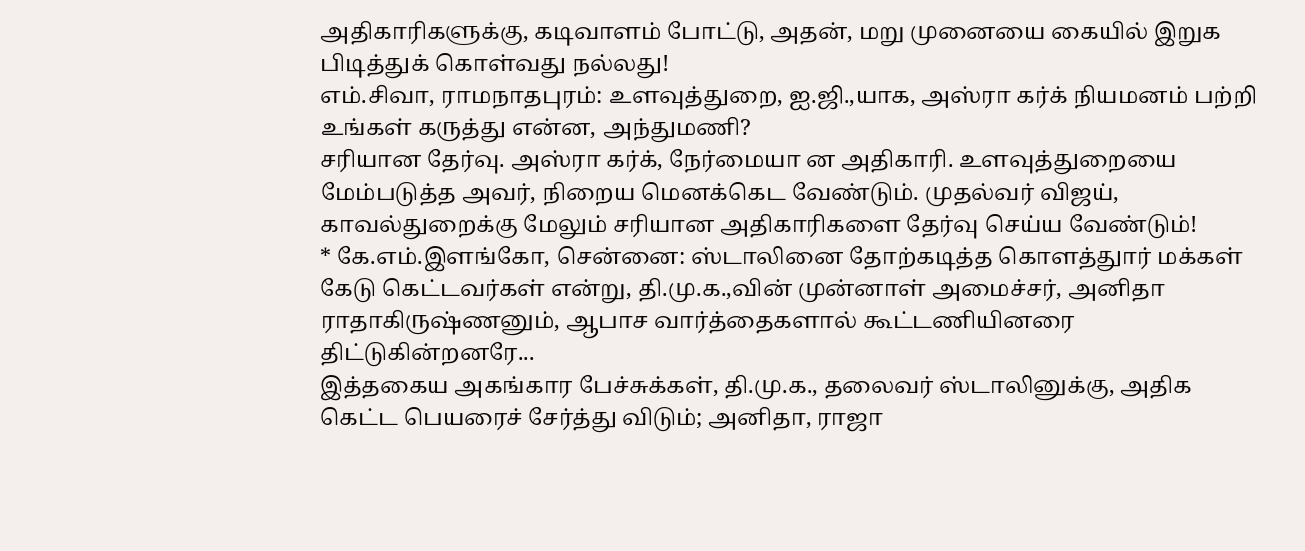அதிகாரிகளுக்கு, கடிவாளம் போட்டு, அதன், மறு முனையை கையில் இறுக பிடித்துக் கொள்வது நல்லது!
எம்.சிவா, ராமநாதபுரம்: உளவுத்துறை, ஐ.ஜி.,யாக, அஸ்ரா கர்க் நியமனம் பற்றி உங்கள் கருத்து என்ன, அந்துமணி?
சரியான தேர்வு. அஸ்ரா கர்க், நேர்மையா ன அதிகாரி. உளவுத்துறையை மேம்படுத்த அவர், நிறைய மெனக்கெட வேண்டும். முதல்வர் விஜய், காவல்துறைக்கு மேலும் சரியான அதிகாரிகளை தேர்வு செய்ய வேண்டும்!
* கே.எம்.இளங்கோ, சென்னை: ஸ்டாலினை தோற்கடித்த கொளத்துார் மக்கள் கேடு கெட்டவர்கள் என்று, தி.மு.க.,வின் முன்னாள் அமைச்சர், அனிதா ராதாகிருஷ்ணனும், ஆபாச வார்த்தைகளால் கூட்டணியினரை திட்டுகின்றனரே...
இத்தகைய அகங்கார பேச்சுக்கள், தி.மு.க., தலைவர் ஸ்டாலினுக்கு, அதிக கெட்ட பெயரைச் சேர்த்து விடும்; அனிதா, ராஜா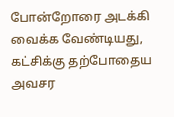போன்றோரை அடக்கி வைக்க வேண்டியது, கட்சிக்கு தற்போதைய அவசர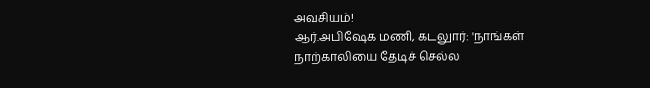அவசியம்!
ஆர்.அபிஷேக மணி, கடலுார்: 'நாங்கள் நாற்காலியை தேடிச் செல்ல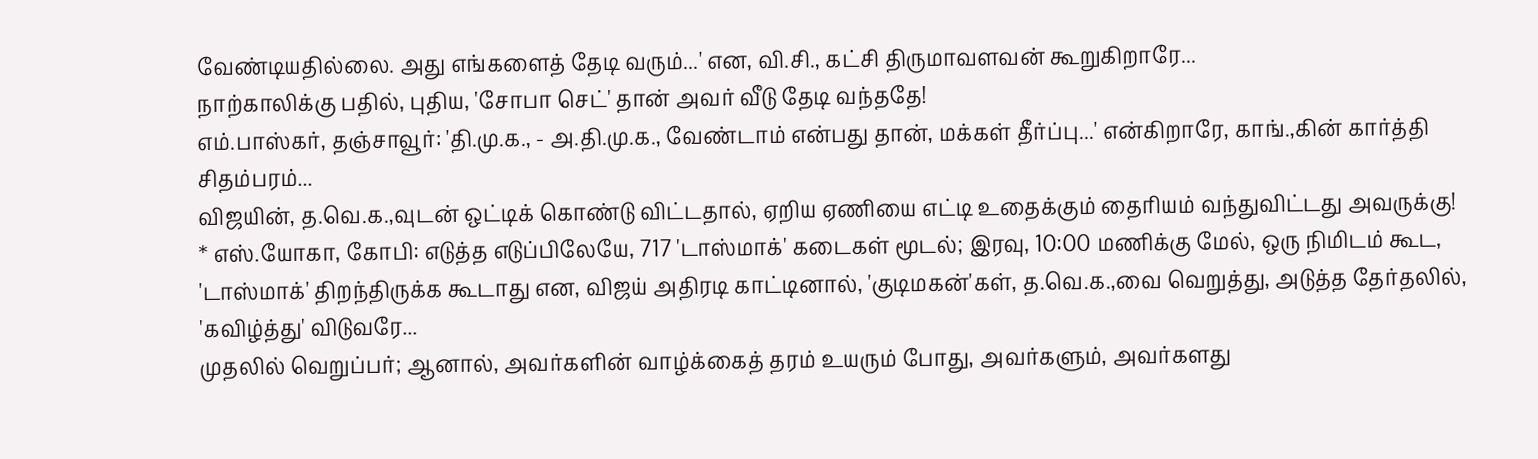வேண்டியதில்லை. அது எங்களைத் தேடி வரும்...' என, வி.சி., கட்சி திருமாவளவன் கூறுகிறாரே...
நாற்காலிக்கு பதில், புதிய, 'சோபா செட்' தான் அவர் வீடு தேடி வந்ததே!
எம்.பாஸ்கர், தஞ்சாவூர்: 'தி.மு.க., - அ.தி.மு.க., வேண்டாம் என்பது தான், மக்கள் தீர்ப்பு...' என்கிறாரே, காங்.,கின் கார்த்தி சிதம்பரம்...
விஜயின், த.வெ.க.,வுடன் ஒட்டிக் கொண்டு விட்டதால், ஏறிய ஏணியை எட்டி உதைக்கும் தைரியம் வந்துவிட்டது அவருக்கு!
* எஸ்.யோகா, கோபி: எடுத்த எடுப்பிலேயே, 717 'டாஸ்மாக்' கடைகள் மூடல்; இரவு, 10:00 மணிக்கு மேல், ஒரு நிமிடம் கூட, 'டாஸ்மாக்' திறந்திருக்க கூடாது என, விஜய் அதிரடி காட்டினால், 'குடிமகன்'கள், த.வெ.க.,வை வெறுத்து, அடுத்த தேர்தலில், 'கவிழ்த்து' விடுவரே...
முதலில் வெறுப்பர்; ஆனால், அவர்களின் வாழ்க்கைத் தரம் உயரும் போது, அவர்களும், அவர்களது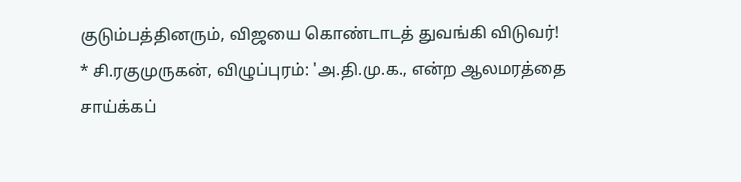குடும்பத்தினரும், விஜயை கொண்டாடத் துவங்கி விடுவர்!
* சி.ரகுமுருகன், விழுப்புரம்: 'அ.தி.மு.க., என்ற ஆலமரத்தை சாய்க்கப்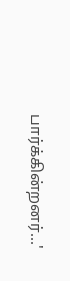பார்க்கின்றனர்...'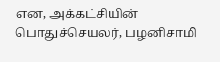என, அக்கட்சியின் பொதுச்செயலர், பழனிசாமி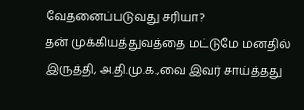வேதனைப்படுவது சரியா?
தன் முக்கியத்துவத்தை மட்டுமே மனதில் இருத்தி, அ.தி.மு.க.,வை இவர் சாய்த்தது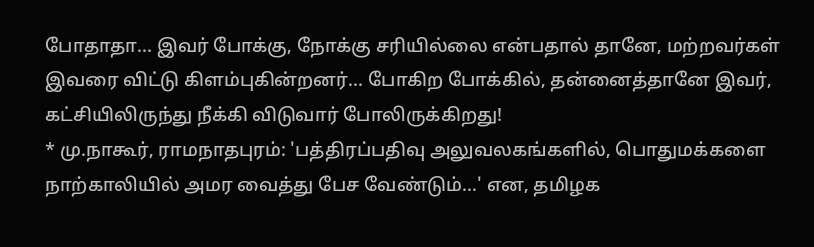போதாதா... இவர் போக்கு, நோக்கு சரியில்லை என்பதால் தானே, மற்றவர்கள் இவரை விட்டு கிளம்புகின்றனர்... போகிற போக்கில், தன்னைத்தானே இவர், கட்சியிலிருந்து நீக்கி விடுவார் போலிருக்கிறது!
* மு.நாகூர், ராமநாதபுரம்: 'பத்திரப்பதிவு அலுவலகங்களில், பொதுமக்களை நாற்காலியில் அமர வைத்து பேச வேண்டும்...' என, தமிழக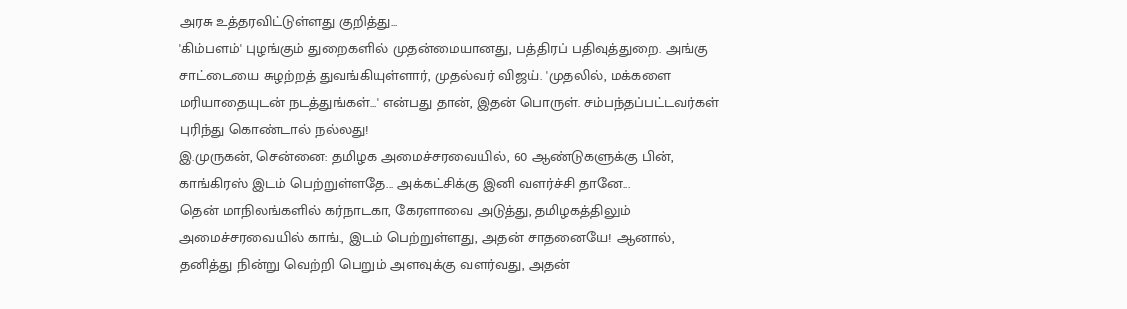அரசு உத்தரவிட்டுள்ளது குறித்து...
'கிம்பளம்' புழங்கும் துறைகளில் முதன்மையானது, பத்திரப் பதிவுத்துறை. அங்கு சாட்டையை சுழற்றத் துவங்கியுள்ளார், முதல்வர் விஜய். 'முதலில், மக்களை மரியாதையுடன் நடத்துங்கள்...' என்பது தான், இதன் பொருள். சம்பந்தப்பட்டவர்கள் புரிந்து கொண்டால் நல்லது!
இ.முருகன், சென்னை: தமிழக அமைச்சரவையில், 60 ஆண்டுகளுக்கு பின், காங்கிரஸ் இடம் பெற்றுள்ளதே... அக்கட்சிக்கு இனி வளர்ச்சி தானே...
தென் மாநிலங்களில் கர்நாடகா, கேரளாவை அடுத்து, தமிழகத்திலும் அமைச்சரவையில் காங்., இடம் பெற்றுள்ளது, அதன் சாதனையே! ஆனால், தனித்து நின்று வெற்றி பெறும் அளவுக்கு வளர்வது, அதன்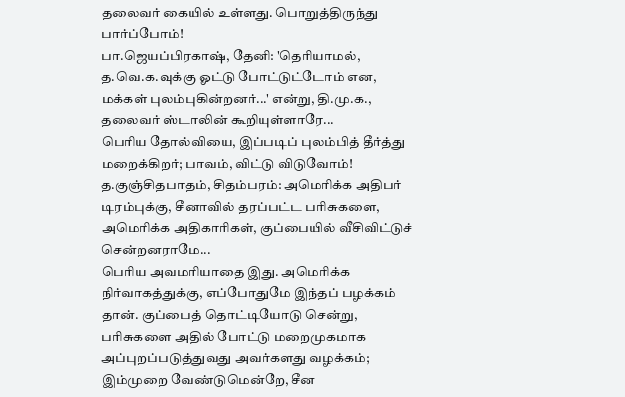தலைவர் கையில் உள்ளது. பொறுத்திருந்து பார்ப்போம்!
பா.ஜெயப்பிரகாஷ், தேனி: 'தெரியாமல், த.வெ.க.வுக்கு ஓட்டு போட்டுட்டோம் என, மக்கள் புலம்புகின்றனர்...' என்று, தி.மு.க., தலைவர் ஸ்டாலின் கூறியுள்ளாரே...
பெரிய தோல்வியை, இப்படிப் புலம்பித் தீர்த்து மறைக்கிறர்; பாவம், விட்டு விடுவோம்!
த.குஞ்சிதபாதம், சிதம்பரம்: அமெரிக்க அதிபர் டிரம்புக்கு, சீனாவில் தரப்பட்ட பரிசுகளை, அமெரிக்க அதிகாரிகள், குப்பையில் வீசிவிட்டுச் சென்றனராமே...
பெரிய அவமரியாதை இது. அமெரிக்க நிர்வாகத்துக்கு, எப்போதுமே இந்தப் பழக்கம் தான். குப்பைத் தொட்டியோடு சென்று, பரிசுகளை அதில் போட்டு மறைமுகமாக அப்புறப்படுத்துவது அவர்களது வழக்கம்; இம்முறை வேண்டுமென்றே, சீன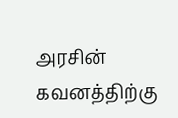அரசின் கவனத்திற்கு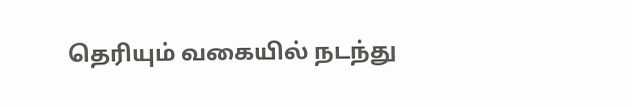தெரியும் வகையில் நடந்து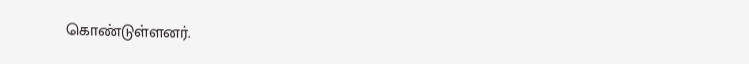கொண்டுள்ளனர்.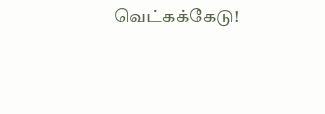வெட்கக்கேடு!